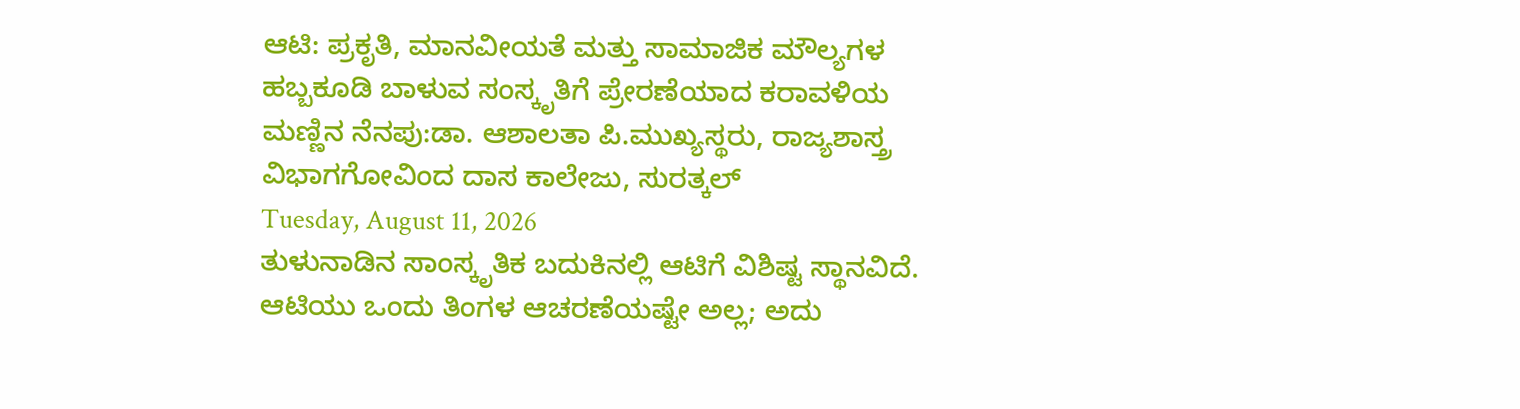ಆಟಿ: ಪ್ರಕೃತಿ, ಮಾನವೀಯತೆ ಮತ್ತು ಸಾಮಾಜಿಕ ಮೌಲ್ಯಗಳ ಹಬ್ಬಕೂಡಿ ಬಾಳುವ ಸಂಸ್ಕೃತಿಗೆ ಪ್ರೇರಣೆಯಾದ ಕರಾವಳಿಯ ಮಣ್ಣಿನ ನೆನಪು:ಡಾ. ಆಶಾಲತಾ ಪಿ.ಮುಖ್ಯಸ್ಥರು, ರಾಜ್ಯಶಾಸ್ತ್ರ ವಿಭಾಗಗೋವಿಂದ ದಾಸ ಕಾಲೇಜು, ಸುರತ್ಕಲ್
Tuesday, August 11, 2026
ತುಳುನಾಡಿನ ಸಾಂಸ್ಕೃತಿಕ ಬದುಕಿನಲ್ಲಿ ಆಟಿಗೆ ವಿಶಿಷ್ಟ ಸ್ಥಾನವಿದೆ. ಆಟಿಯು ಒಂದು ತಿಂಗಳ ಆಚರಣೆಯಷ್ಟೇ ಅಲ್ಲ; ಅದು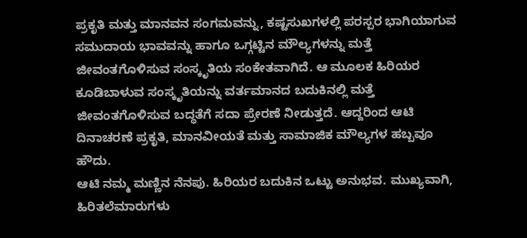ಪ್ರಕೃತಿ ಮತ್ತು ಮಾನವನ ಸಂಗಮವನ್ನು, ಕಷ್ಟಸುಖಗಳಲ್ಲಿ ಪರಸ್ಪರ ಭಾಗಿಯಾಗುವ ಸಮುದಾಯ ಭಾವವನ್ನು ಹಾಗೂ ಒಗ್ಗಟ್ಟಿನ ಮೌಲ್ಯಗಳನ್ನು ಮತ್ತೆ ಜೀವಂತಗೊಳಿಸುವ ಸಂಸ್ಕೃತಿಯ ಸಂಕೇತವಾಗಿದೆ. ಆ ಮೂಲಕ ಹಿರಿಯರ ಕೂಡಿಬಾಳುವ ಸಂಸ್ಕೃತಿಯನ್ನು ವರ್ತಮಾನದ ಬದುಕಿನಲ್ಲಿ ಮತ್ತೆ ಜೀವಂತಗೊಳಿಸುವ ಬದ್ಧತೆಗೆ ಸದಾ ಪ್ರೇರಣೆ ನೀಡುತ್ತದೆ. ಆದ್ದರಿಂದ ಆಟಿ ದಿನಾಚರಣೆ ಪ್ರಕೃತಿ, ಮಾನವೀಯತೆ ಮತ್ತು ಸಾಮಾಜಿಕ ಮೌಲ್ಯಗಳ ಹಬ್ಬವೂ ಹೌದು.
ಆಟಿ ನಮ್ಮ ಮಣ್ಣಿನ ನೆನಪು. ಹಿರಿಯರ ಬದುಕಿನ ಒಟ್ಟು ಅನುಭವ. ಮುಖ್ಯವಾಗಿ, ಹಿರಿತಲೆಮಾರುಗಳು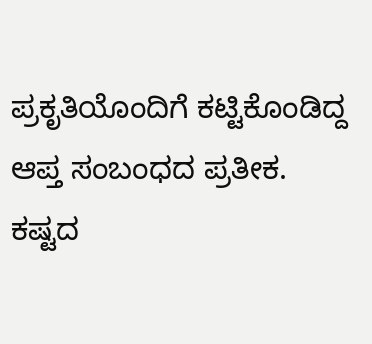ಪ್ರಕೃತಿಯೊಂದಿಗೆ ಕಟ್ಟಿಕೊಂಡಿದ್ದ ಆಪ್ತ ಸಂಬಂಧದ ಪ್ರತೀಕ. ಕಷ್ಟದ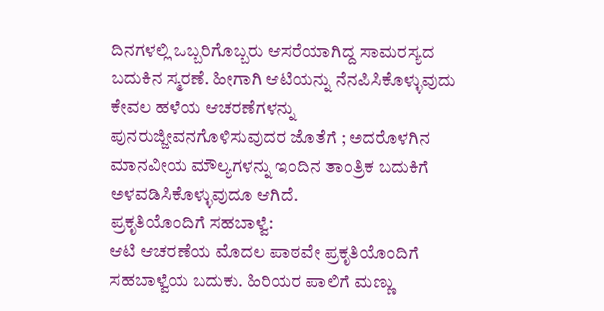ದಿನಗಳಲ್ಲಿ ಒಬ್ಬರಿಗೊಬ್ಬರು ಆಸರೆಯಾಗಿದ್ದ ಸಾಮರಸ್ಯದ ಬದುಕಿನ ಸ್ಮರಣೆ. ಹೀಗಾಗಿ ಆಟಿಯನ್ನು ನೆನಪಿಸಿಕೊಳ್ಳುವುದು ಕೇವಲ ಹಳೆಯ ಆಚರಣೆಗಳನ್ನು ಪುನರುಜ್ಜೀವನಗೊಳಿಸುವುದರ ಜೊತೆಗೆ ; ಅದರೊಳಗಿನ ಮಾನವೀಯ ಮೌಲ್ಯಗಳನ್ನು ಇಂದಿನ ತಾಂತ್ರಿಕ ಬದುಕಿಗೆ ಅಳವಡಿಸಿಕೊಳ್ಳುವುದೂ ಆಗಿದೆ.
ಪ್ರಕೃತಿಯೊಂದಿಗೆ ಸಹಬಾಳ್ವೆ:
ಆಟಿ ಆಚರಣೆಯ ಮೊದಲ ಪಾಠವೇ ಪ್ರಕೃತಿಯೊಂದಿಗೆ ಸಹಬಾಳ್ವೆಯ ಬದುಕು. ಹಿರಿಯರ ಪಾಲಿಗೆ ಮಣ್ಣು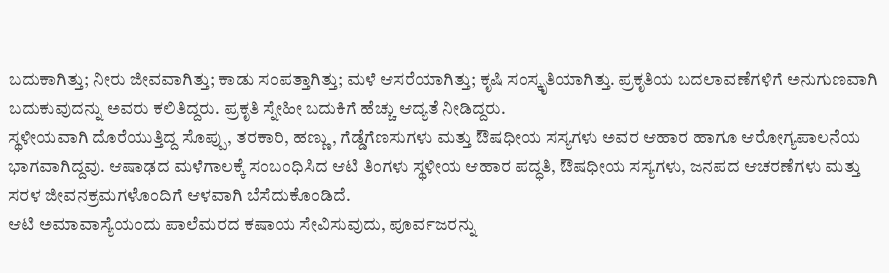ಬದುಕಾಗಿತ್ತು; ನೀರು ಜೀವವಾಗಿತ್ತು; ಕಾಡು ಸಂಪತ್ತಾಗಿತ್ತು; ಮಳೆ ಆಸರೆಯಾಗಿತ್ತು; ಕೃಷಿ ಸಂಸ್ಕೃತಿಯಾಗಿತ್ತು. ಪ್ರಕೃತಿಯ ಬದಲಾವಣೆಗಳಿಗೆ ಅನುಗುಣವಾಗಿ ಬದುಕುವುದನ್ನು ಅವರು ಕಲಿತಿದ್ದರು. ಪ್ರಕೃತಿ ಸ್ನೇಹೀ ಬದುಕಿಗೆ ಹೆಚ್ಚು ಆದ್ಯತೆ ನೀಡಿದ್ದರು.
ಸ್ಥಳೀಯವಾಗಿ ದೊರೆಯುತ್ತಿದ್ದ ಸೊಪ್ಪು, ತರಕಾರಿ, ಹಣ್ಣು, ಗೆಡ್ಡೆಗೆಣಸುಗಳು ಮತ್ತು ಔಷಧೀಯ ಸಸ್ಯಗಳು ಅವರ ಆಹಾರ ಹಾಗೂ ಆರೋಗ್ಯಪಾಲನೆಯ ಭಾಗವಾಗಿದ್ದವು. ಆಷಾಢದ ಮಳೆಗಾಲಕ್ಕೆ ಸಂಬಂಧಿಸಿದ ಆಟಿ ತಿಂಗಳು ಸ್ಥಳೀಯ ಆಹಾರ ಪದ್ಧತಿ, ಔಷಧೀಯ ಸಸ್ಯಗಳು, ಜನಪದ ಆಚರಣೆಗಳು ಮತ್ತು ಸರಳ ಜೀವನಕ್ರಮಗಳೊಂದಿಗೆ ಆಳವಾಗಿ ಬೆಸೆದುಕೊಂಡಿದೆ.
ಆಟಿ ಅಮಾವಾಸ್ಯೆಯಂದು ಪಾಲೆಮರದ ಕಷಾಯ ಸೇವಿಸುವುದು, ಪೂರ್ವಜರನ್ನು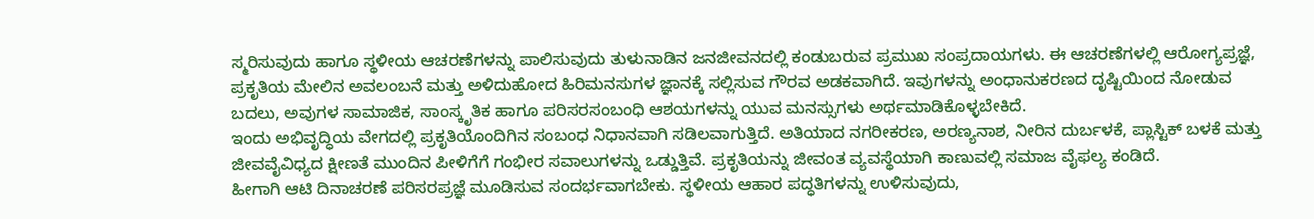ಸ್ಮರಿಸುವುದು ಹಾಗೂ ಸ್ಥಳೀಯ ಆಚರಣೆಗಳನ್ನು ಪಾಲಿಸುವುದು ತುಳುನಾಡಿನ ಜನಜೀವನದಲ್ಲಿ ಕಂಡುಬರುವ ಪ್ರಮುಖ ಸಂಪ್ರದಾಯಗಳು. ಈ ಆಚರಣೆಗಳಲ್ಲಿ ಆರೋಗ್ಯಪ್ರಜ್ಞೆ, ಪ್ರಕೃತಿಯ ಮೇಲಿನ ಅವಲಂಬನೆ ಮತ್ತು ಅಳಿದುಹೋದ ಹಿರಿಮನಸುಗಳ ಜ್ಞಾನಕ್ಕೆ ಸಲ್ಲಿಸುವ ಗೌರವ ಅಡಕವಾಗಿದೆ. ಇವುಗಳನ್ನು ಅಂಧಾನುಕರಣದ ದೃಷ್ಟಿಯಿಂದ ನೋಡುವ ಬದಲು, ಅವುಗಳ ಸಾಮಾಜಿಕ, ಸಾಂಸ್ಕೃತಿಕ ಹಾಗೂ ಪರಿಸರಸಂಬಂಧಿ ಆಶಯಗಳನ್ನು ಯುವ ಮನಸ್ಸುಗಳು ಅರ್ಥಮಾಡಿಕೊಳ್ಳಬೇಕಿದೆ.
ಇಂದು ಅಭಿವೃದ್ಧಿಯ ವೇಗದಲ್ಲಿ ಪ್ರಕೃತಿಯೊಂದಿಗಿನ ಸಂಬಂಧ ನಿಧಾನವಾಗಿ ಸಡಿಲವಾಗುತ್ತಿದೆ. ಅತಿಯಾದ ನಗರೀಕರಣ, ಅರಣ್ಯನಾಶ, ನೀರಿನ ದುರ್ಬಳಕೆ, ಪ್ಲಾಸ್ಟಿಕ್ ಬಳಕೆ ಮತ್ತು ಜೀವವೈವಿಧ್ಯದ ಕ್ಷೀಣತೆ ಮುಂದಿನ ಪೀಳಿಗೆಗೆ ಗಂಭೀರ ಸವಾಲುಗಳನ್ನು ಒಡ್ಡುತ್ತಿವೆ. ಪ್ರಕೃತಿಯನ್ನು ಜೀವಂತ ವ್ಯವಸ್ಥೆಯಾಗಿ ಕಾಣುವಲ್ಲಿ ಸಮಾಜ ವೈಫಲ್ಯ ಕಂಡಿದೆ.
ಹೀಗಾಗಿ ಆಟಿ ದಿನಾಚರಣೆ ಪರಿಸರಪ್ರಜ್ಞೆ ಮೂಡಿಸುವ ಸಂದರ್ಭವಾಗಬೇಕು. ಸ್ಥಳೀಯ ಆಹಾರ ಪದ್ಧತಿಗಳನ್ನು ಉಳಿಸುವುದು,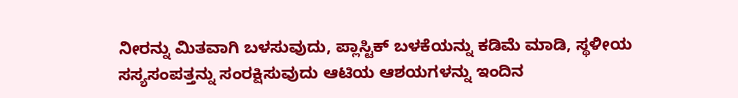ನೀರನ್ನು ಮಿತವಾಗಿ ಬಳಸುವುದು, ಪ್ಲಾಸ್ಟಿಕ್ ಬಳಕೆಯನ್ನು ಕಡಿಮೆ ಮಾಡಿ, ಸ್ಥಳೀಯ ಸಸ್ಯಸಂಪತ್ತನ್ನು ಸಂರಕ್ಷಿಸುವುದು ಆಟಿಯ ಆಶಯಗಳನ್ನು ಇಂದಿನ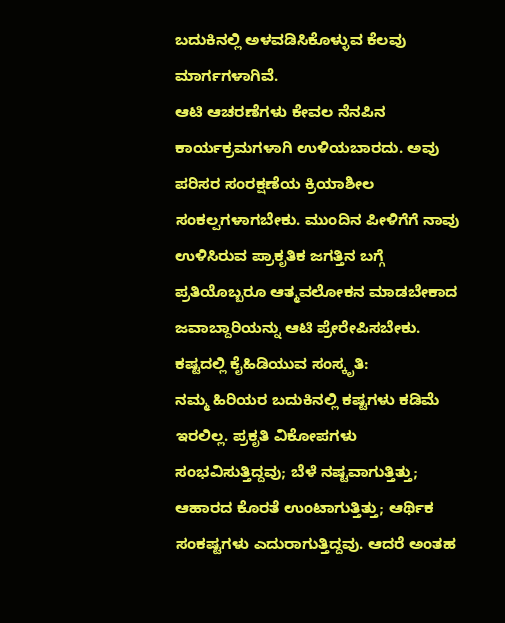ಬದುಕಿನಲ್ಲಿ ಅಳವಡಿಸಿಕೊಳ್ಳುವ ಕೆಲವು ಮಾರ್ಗಗಳಾಗಿವೆ.
ಆಟಿ ಆಚರಣೆಗಳು ಕೇವಲ ನೆನಪಿನ ಕಾರ್ಯಕ್ರಮಗಳಾಗಿ ಉಳಿಯಬಾರದು. ಅವು ಪರಿಸರ ಸಂರಕ್ಷಣೆಯ ಕ್ರಿಯಾಶೀಲ ಸಂಕಲ್ಪಗಳಾಗಬೇಕು. ಮುಂದಿನ ಪೀಳಿಗೆಗೆ ನಾವು ಉಳಿಸಿರುವ ಪ್ರಾಕೃತಿಕ ಜಗತ್ತಿನ ಬಗ್ಗೆ ಪ್ರತಿಯೊಬ್ಬರೂ ಆತ್ಮವಲೋಕನ ಮಾಡಬೇಕಾದ ಜವಾಬ್ದಾರಿಯನ್ನು ಆಟಿ ಪ್ರೇರೇಪಿಸಬೇಕು.
ಕಷ್ಟದಲ್ಲಿ ಕೈಹಿಡಿಯುವ ಸಂಸ್ಕೃತಿ:
ನಮ್ಮ ಹಿರಿಯರ ಬದುಕಿನಲ್ಲಿ ಕಷ್ಟಗಳು ಕಡಿಮೆ ಇರಲಿಲ್ಲ. ಪ್ರಕೃತಿ ವಿಕೋಪಗಳು ಸಂಭವಿಸುತ್ತಿದ್ದವು; ಬೆಳೆ ನಷ್ಟವಾಗುತ್ತಿತ್ತು; ಆಹಾರದ ಕೊರತೆ ಉಂಟಾಗುತ್ತಿತ್ತು; ಆರ್ಥಿಕ ಸಂಕಷ್ಟಗಳು ಎದುರಾಗುತ್ತಿದ್ದವು. ಆದರೆ ಅಂತಹ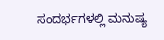ಸಂದರ್ಭಗಳಲ್ಲಿ ಮನುಷ್ಯ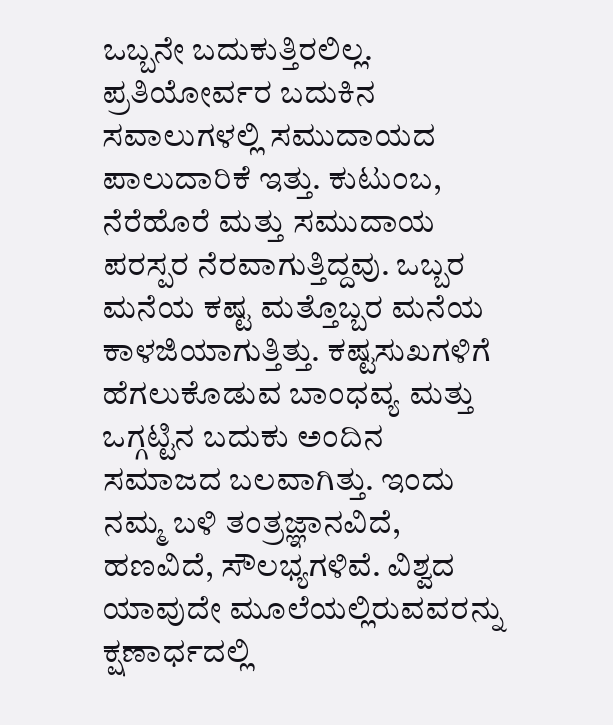ಒಬ್ಬನೇ ಬದುಕುತ್ತಿರಲಿಲ್ಲ. ಪ್ರತಿಯೋರ್ವರ ಬದುಕಿನ ಸವಾಲುಗಳಲ್ಲಿ ಸಮುದಾಯದ ಪಾಲುದಾರಿಕೆ ಇತ್ತು. ಕುಟುಂಬ, ನೆರೆಹೊರೆ ಮತ್ತು ಸಮುದಾಯ ಪರಸ್ಪರ ನೆರವಾಗುತ್ತಿದ್ದವು. ಒಬ್ಬರ ಮನೆಯ ಕಷ್ಟ ಮತ್ತೊಬ್ಬರ ಮನೆಯ ಕಾಳಜಿಯಾಗುತ್ತಿತ್ತು. ಕಷ್ಟಸುಖಗಳಿಗೆ ಹೆಗಲುಕೊಡುವ ಬಾಂಧವ್ಯ ಮತ್ತು ಒಗ್ಗಟ್ಟಿನ ಬದುಕು ಅಂದಿನ ಸಮಾಜದ ಬಲವಾಗಿತ್ತು. ಇಂದು ನಮ್ಮ ಬಳಿ ತಂತ್ರಜ್ಞಾನವಿದೆ, ಹಣವಿದೆ, ಸೌಲಭ್ಯಗಳಿವೆ. ವಿಶ್ವದ ಯಾವುದೇ ಮೂಲೆಯಲ್ಲಿರುವವರನ್ನು ಕ್ಷಣಾರ್ಧದಲ್ಲಿ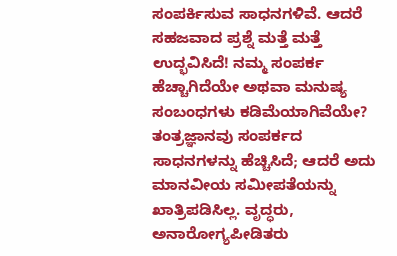ಸಂಪರ್ಕಿಸುವ ಸಾಧನಗಳಿವೆ. ಆದರೆ ಸಹಜವಾದ ಪ್ರಶ್ನೆ ಮತ್ತೆ ಮತ್ತೆ ಉದ್ಭವಿಸಿದೆ! ನಮ್ಮ ಸಂಪರ್ಕ ಹೆಚ್ಚಾಗಿದೆಯೇ ಅಥವಾ ಮನುಷ್ಯ ಸಂಬಂಧಗಳು ಕಡಿಮೆಯಾಗಿವೆಯೇ?
ತಂತ್ರಜ್ಞಾನವು ಸಂಪರ್ಕದ ಸಾಧನಗಳನ್ನು ಹೆಚ್ಚಿಸಿದೆ; ಆದರೆ ಅದು ಮಾನವೀಯ ಸಮೀಪತೆಯನ್ನು ಖಾತ್ರಿಪಡಿಸಿಲ್ಲ. ವೃದ್ಧರು, ಅನಾರೋಗ್ಯಪೀಡಿತರು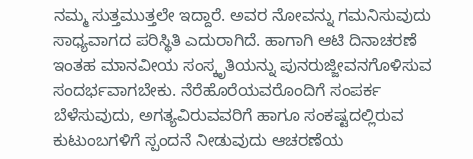ನಮ್ಮ ಸುತ್ತಮುತ್ತಲೇ ಇದ್ದಾರೆ. ಅವರ ನೋವನ್ನು ಗಮನಿಸುವುದು ಸಾಧ್ಯವಾಗದ ಪರಿಸ್ಥಿತಿ ಎದುರಾಗಿದೆ. ಹಾಗಾಗಿ ಆಟಿ ದಿನಾಚರಣೆ ಇಂತಹ ಮಾನವೀಯ ಸಂಸ್ಕೃತಿಯನ್ನು ಪುನರುಜ್ಜೀವನಗೊಳಿಸುವ ಸಂದರ್ಭವಾಗಬೇಕು. ನೆರೆಹೊರೆಯವರೊಂದಿಗೆ ಸಂಪರ್ಕ ಬೆಳೆಸುವುದು, ಅಗತ್ಯವಿರುವವರಿಗೆ ಹಾಗೂ ಸಂಕಷ್ಟದಲ್ಲಿರುವ ಕುಟುಂಬಗಳಿಗೆ ಸ್ಪಂದನೆ ನೀಡುವುದು ಆಚರಣೆಯ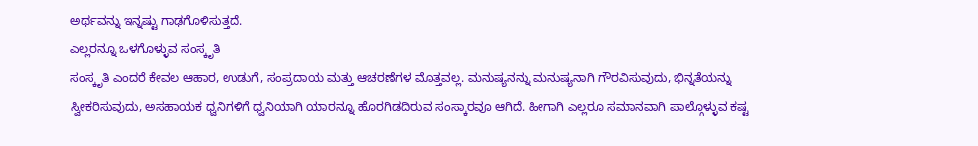ಅರ್ಥವನ್ನು ಇನ್ನಷ್ಟು ಗಾಢಗೊಳಿಸುತ್ತದೆ.
ಎಲ್ಲರನ್ನೂ ಒಳಗೊಳ್ಳುವ ಸಂಸ್ಕೃತಿ
ಸಂಸ್ಕೃತಿ ಎಂದರೆ ಕೇವಲ ಆಹಾರ, ಉಡುಗೆ, ಸಂಪ್ರದಾಯ ಮತ್ತು ಆಚರಣೆಗಳ ಮೊತ್ತವಲ್ಲ. ಮನುಷ್ಯನನ್ನು ಮನುಷ್ಯನಾಗಿ ಗೌರವಿಸುವುದು, ಭಿನ್ನತೆಯನ್ನು ಸ್ವೀಕರಿಸುವುದು, ಅಸಹಾಯಕ ಧ್ವನಿಗಳಿಗೆ ಧ್ವನಿಯಾಗಿ ಯಾರನ್ನೂ ಹೊರಗಿಡದಿರುವ ಸಂಸ್ಕಾರವೂ ಆಗಿದೆ. ಹೀಗಾಗಿ ಎಲ್ಲರೂ ಸಮಾನವಾಗಿ ಪಾಲ್ಗೊಳ್ಳುವ ಕಷ್ಟ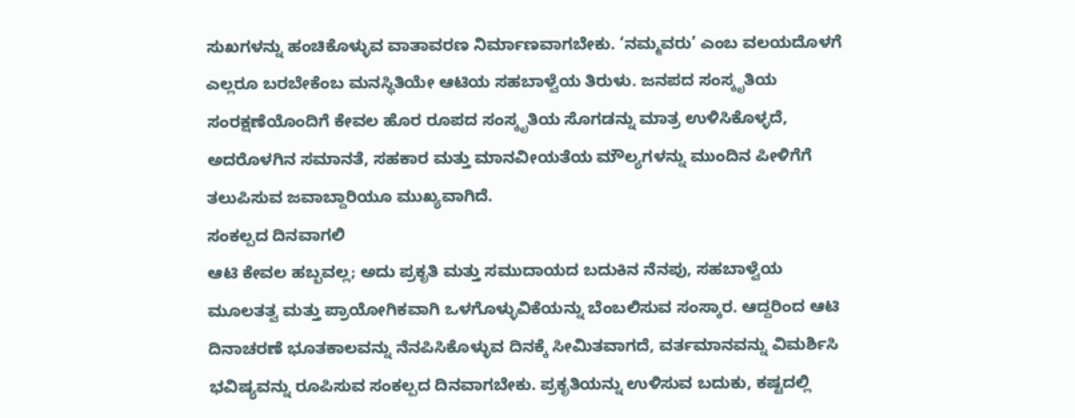ಸುಖಗಳನ್ನು ಹಂಚಿಕೊಳ್ಳುವ ವಾತಾವರಣ ನಿರ್ಮಾಣವಾಗಬೇಕು. ‘ನಮ್ಮವರು’ ಎಂಬ ವಲಯದೊಳಗೆ ಎಲ್ಲರೂ ಬರಬೇಕೆಂಬ ಮನಸ್ಥಿತಿಯೇ ಆಟಿಯ ಸಹಬಾಳ್ವೆಯ ತಿರುಳು. ಜನಪದ ಸಂಸ್ಕೃತಿಯ ಸಂರಕ್ಷಣೆಯೊಂದಿಗೆ ಕೇವಲ ಹೊರ ರೂಪದ ಸಂಸ್ಕೃತಿಯ ಸೊಗಡನ್ನು ಮಾತ್ರ ಉಳಿಸಿಕೊಳ್ಳದೆ, ಅದರೊಳಗಿನ ಸಮಾನತೆ, ಸಹಕಾರ ಮತ್ತು ಮಾನವೀಯತೆಯ ಮೌಲ್ಯಗಳನ್ನು ಮುಂದಿನ ಪೀಳಿಗೆಗೆ ತಲುಪಿಸುವ ಜವಾಬ್ದಾರಿಯೂ ಮುಖ್ಯವಾಗಿದೆ.
ಸಂಕಲ್ಪದ ದಿನವಾಗಲಿ
ಆಟಿ ಕೇವಲ ಹಬ್ಬವಲ್ಲ; ಅದು ಪ್ರಕೃತಿ ಮತ್ತು ಸಮುದಾಯದ ಬದುಕಿನ ನೆನಪು, ಸಹಬಾಳ್ವೆಯ ಮೂಲತತ್ವ ಮತ್ತು ಪ್ರಾಯೋಗಿಕವಾಗಿ ಒಳಗೊಳ್ಳುವಿಕೆಯನ್ನು ಬೆಂಬಲಿಸುವ ಸಂಸ್ಕಾರ. ಆದ್ದರಿಂದ ಆಟಿ ದಿನಾಚರಣೆ ಭೂತಕಾಲವನ್ನು ನೆನಪಿಸಿಕೊಳ್ಳುವ ದಿನಕ್ಕೆ ಸೀಮಿತವಾಗದೆ, ವರ್ತಮಾನವನ್ನು ವಿಮರ್ಶಿಸಿ ಭವಿಷ್ಯವನ್ನು ರೂಪಿಸುವ ಸಂಕಲ್ಪದ ದಿನವಾಗಬೇಕು. ಪ್ರಕೃತಿಯನ್ನು ಉಳಿಸುವ ಬದುಕು, ಕಷ್ಟದಲ್ಲಿ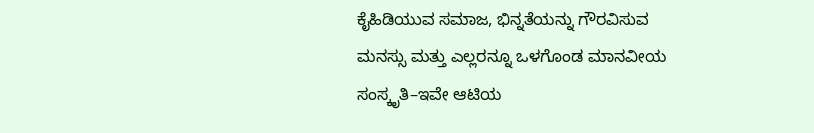ಕೈಹಿಡಿಯುವ ಸಮಾಜ, ಭಿನ್ನತೆಯನ್ನು ಗೌರವಿಸುವ ಮನಸ್ಸು ಮತ್ತು ಎಲ್ಲರನ್ನೂ ಒಳಗೊಂಡ ಮಾನವೀಯ ಸಂಸ್ಕೃತಿ–ಇವೇ ಆಟಿಯ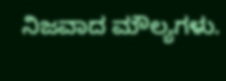ನಿಜವಾದ ಮೌಲ್ಯಗಳು.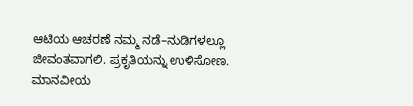ಆಟಿಯ ಆಚರಣೆ ನಮ್ಮ ನಡೆ–ನುಡಿಗಳಲ್ಲೂ ಜೀವಂತವಾಗಲಿ. ಪ್ರಕೃತಿಯನ್ನು ಉಳಿಸೋಣ. ಮಾನವೀಯ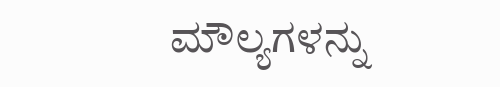ಮೌಲ್ಯಗಳನ್ನು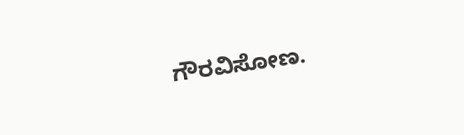ಗೌರವಿಸೋಣ.